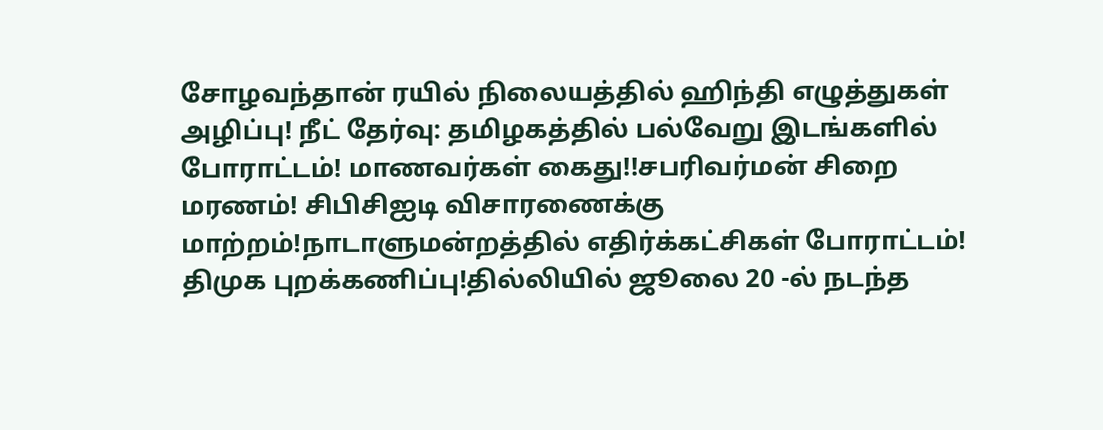சோழவந்தான் ரயில் நிலையத்தில் ஹிந்தி எழுத்துகள் அழிப்பு! நீட் தேர்வு: தமிழகத்தில் பல்வேறு இடங்களில் போராட்டம்! மாணவர்கள் கைது!!சபரிவர்மன் சிறை மரணம்! சிபிசிஐடி விசாரணைக்கு மாற்றம்!நாடாளுமன்றத்தில் எதிர்க்கட்சிகள் போராட்டம்! திமுக புறக்கணிப்பு!தில்லியில் ஜூலை 20 -ல் நடந்த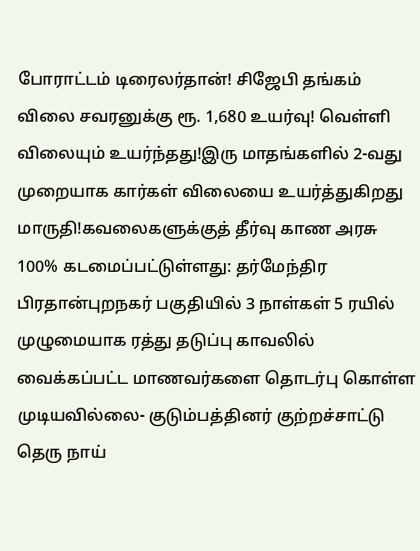போராட்டம் டிரைலர்தான்! சிஜேபி தங்கம் விலை சவரனுக்கு ரூ. 1,680 உயர்வு! வெள்ளி விலையும் உயர்ந்தது!இரு மாதங்களில் 2-வது முறையாக கார்கள் விலையை உயர்த்துகிறது மாருதி!கவலைகளுக்குத் தீர்வு காண அரசு 100% கடமைப்பட்டுள்ளது: தர்மேந்திர பிரதான்புறநகர் பகுதியில் 3 நாள்கள் 5 ரயில் முழுமையாக ரத்து தடுப்பு காவலில் வைக்கப்பட்ட மாணவர்களை தொடர்பு கொள்ள முடியவில்லை- குடும்பத்தினர் குற்றச்சாட்டு தெரு நாய்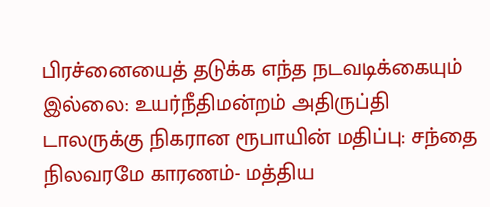பிரச்னையைத் தடுக்க எந்த நடவடிக்கையும் இல்லை: உயர்நீதிமன்றம் அதிருப்தி டாலருக்கு நிகரான ரூபாயின் மதிப்பு: சந்தை நிலவரமே காரணம்- மத்திய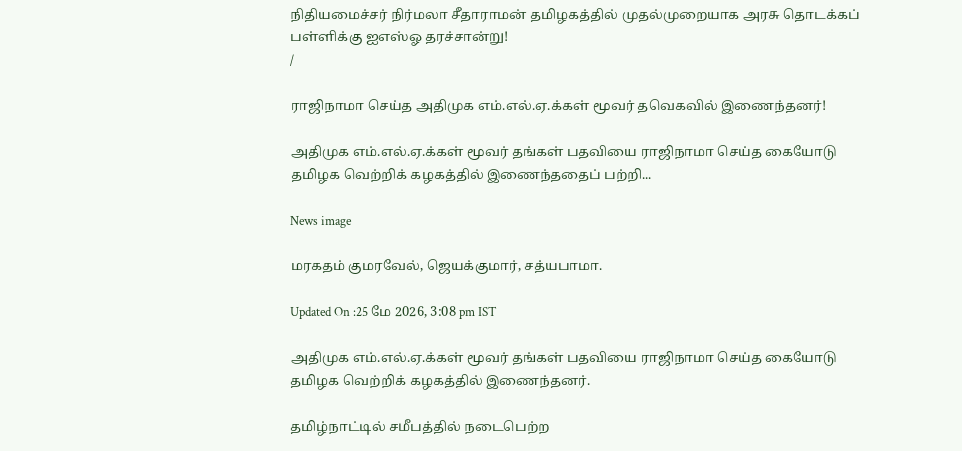நிதியமைச்சர் நிர்மலா சீதாராமன் தமிழகத்தில் முதல்முறையாக அரசு தொடக்கப் பள்ளிக்கு ஐஎஸ்ஓ தரச்சான்று!
/

ராஜிநாமா செய்த அதிமுக எம்.எல்.ஏ.க்கள் மூவர் தவெகவில் இணைந்தனர்!

அதிமுக எம்.எல்.ஏ.க்கள் மூவர் தங்கள் பதவியை ராஜிநாமா செய்த கையோடு தமிழக வெற்றிக் கழகத்தில் இணைந்ததைப் பற்றி...

News image

மரகதம் குமரவேல், ஜெயக்குமார், சத்யபாமா.

Updated On :25 மே 2026, 3:08 pm IST

அதிமுக எம்.எல்.ஏ.க்கள் மூவர் தங்கள் பதவியை ராஜிநாமா செய்த கையோடு தமிழக வெற்றிக் கழகத்தில் இணைந்தனர்.

தமிழ்நாட்டில் சமீபத்தில் நடைபெற்ற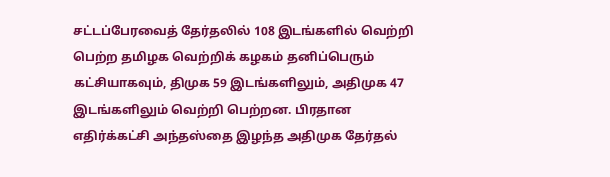சட்டப்பேரவைத் தேர்தலில் 108 இடங்களில் வெற்றி பெற்ற தமிழக வெற்றிக் கழகம் தனிப்பெரும் கட்சியாகவும், திமுக 59 இடங்களிலும், அதிமுக 47 இடங்களிலும் வெற்றி பெற்றன. பிரதான எதிர்க்கட்சி அந்தஸ்தை இழந்த அதிமுக தேர்தல்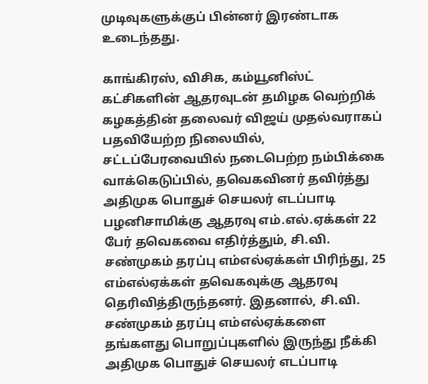முடிவுகளுக்குப் பின்னர் இரண்டாக உடைந்தது.

காங்கிரஸ், விசிக, கம்யூனிஸ்ட் கட்சிகளின் ஆதரவுடன் தமிழக வெற்றிக் கழகத்தின் தலைவர் விஜய் முதல்வராகப் பதவியேற்ற நிலையில், சட்டப்பேரவையில் நடைபெற்ற நம்பிக்கை வாக்கெடுப்பில், தவெகவினர் தவிர்த்து அதிமுக பொதுச் செயலர் எடப்பாடி பழனிசாமிக்கு ஆதரவு எம்.எல்.ஏக்கள் 22 பேர் தவெகவை எதிர்த்தும், சி.வி. சண்முகம் தரப்பு எம்எல்ஏக்கள் பிரிந்து, 25 எம்எல்ஏக்கள் தவெகவுக்கு ஆதரவு தெரிவித்திருந்தனர். இதனால், சி.வி. சண்முகம் தரப்பு எம்எல்ஏக்களை தங்களது பொறுப்புகளில் இருந்து நீக்கி அதிமுக பொதுச் செயலர் எடப்பாடி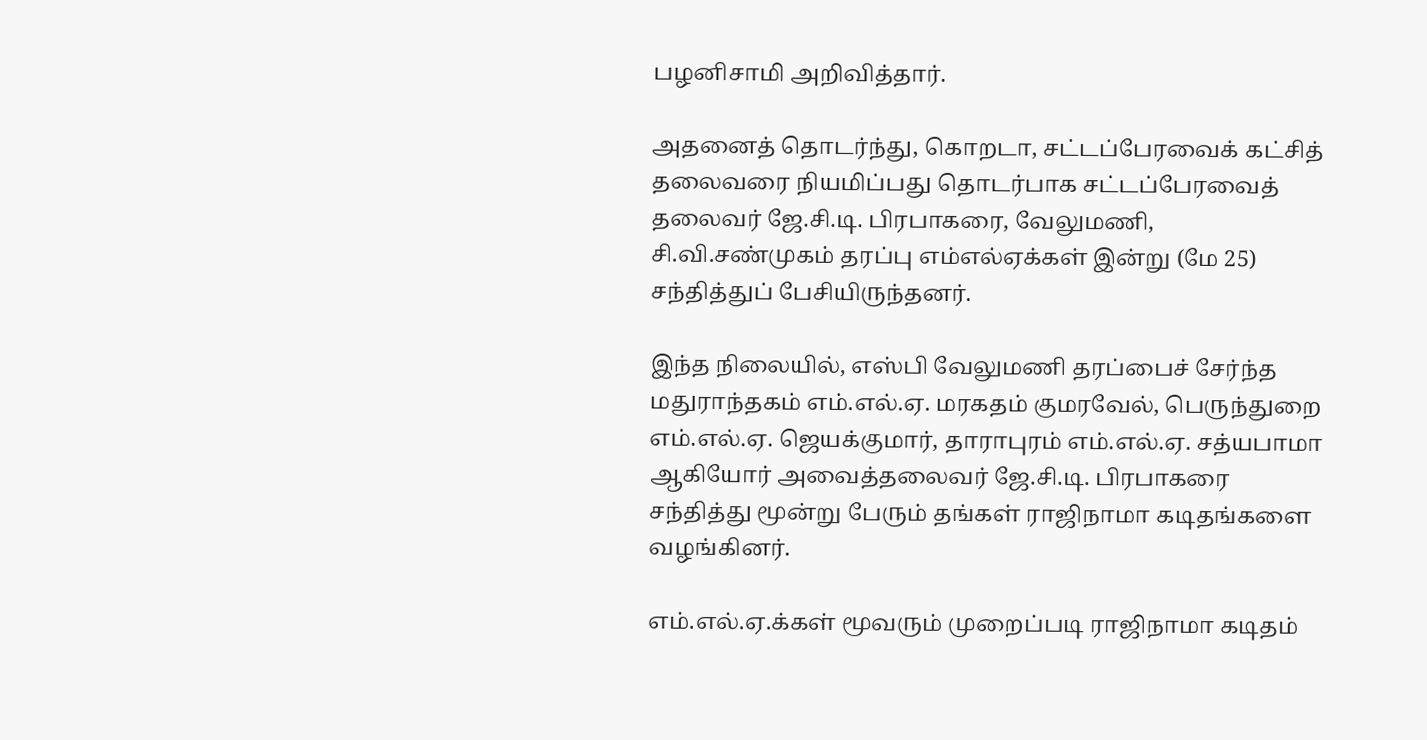பழனிசாமி அறிவித்தார்.

அதனைத் தொடர்ந்து, கொறடா, சட்டப்பேரவைக் கட்சித் தலைவரை நியமிப்பது தொடர்பாக சட்டப்பேரவைத் தலைவர் ஜே.சி.டி. பிரபாகரை, வேலுமணி, சி.வி.சண்முகம் தரப்பு எம்எல்ஏக்கள் இன்று (மே 25) சந்தித்துப் பேசியிருந்தனர்.

இந்த நிலையில், எஸ்பி வேலுமணி தரப்பைச் சேர்ந்த மதுராந்தகம் எம்.எல்.ஏ. மரகதம் குமரவேல், பெருந்துறை எம்.எல்.ஏ. ஜெயக்குமார், தாராபுரம் எம்.எல்.ஏ. சத்யபாமா ஆகியோர் அவைத்தலைவர் ஜே.சி.டி. பிரபாகரை சந்தித்து மூன்று பேரும் தங்கள் ராஜிநாமா கடிதங்களை வழங்கினர்.

எம்.எல்.ஏ.க்கள் மூவரும் முறைப்படி ராஜிநாமா கடிதம்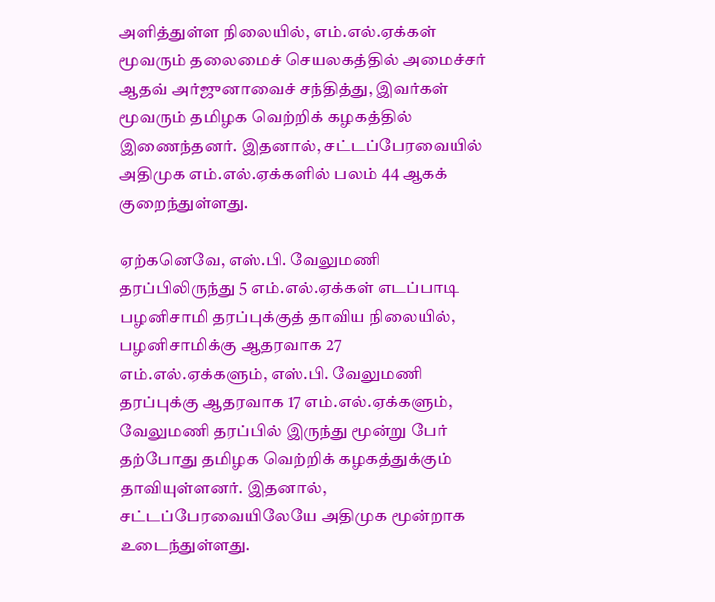அளித்துள்ள நிலையில், எம்.எல்.ஏக்கள் மூவரும் தலைமைச் செயலகத்தில் அமைச்சர் ஆதவ் அர்ஜுனாவைச் சந்தித்து, இவர்கள் மூவரும் தமிழக வெற்றிக் கழகத்தில் இணைந்தனர். இதனால், சட்டப்பேரவையில் அதிமுக எம்.எல்.ஏக்களில் பலம் 44 ஆகக் குறைந்துள்ளது.

ஏற்கனெவே, எஸ்.பி. வேலுமணி தரப்பிலிருந்து 5 எம்.எல்.ஏக்கள் எடப்பாடி பழனிசாமி தரப்புக்குத் தாவிய நிலையில், பழனிசாமிக்கு ஆதரவாக 27 எம்.எல்.ஏக்களும், எஸ்.பி. வேலுமணி தரப்புக்கு ஆதரவாக 17 எம்.எல்.ஏக்களும், வேலுமணி தரப்பில் இருந்து மூன்று பேர் தற்போது தமிழக வெற்றிக் கழகத்துக்கும் தாவியுள்ளனர். இதனால், சட்டப்பேரவையிலேயே அதிமுக மூன்றாக உடைந்துள்ளது.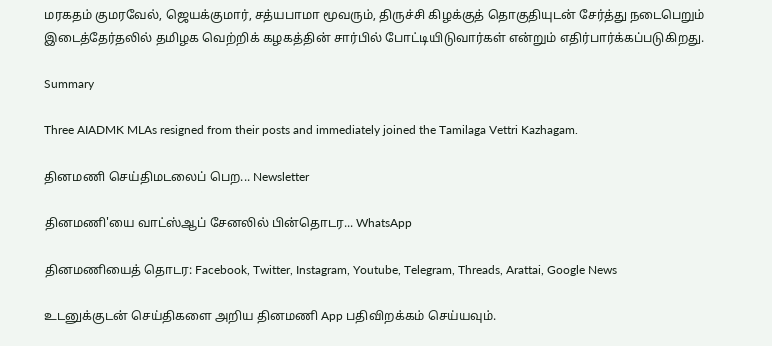மரகதம் குமரவேல், ஜெயக்குமார், சத்யபாமா மூவரும், திருச்சி கிழக்குத் தொகுதியுடன் சேர்த்து நடைபெறும் இடைத்தேர்தலில் தமிழக வெற்றிக் கழகத்தின் சார்பில் போட்டியிடுவார்கள் என்றும் எதிர்பார்க்கப்படுகிறது.

Summary

Three AIADMK MLAs resigned from their posts and immediately joined the Tamilaga Vettri Kazhagam.

தினமணி செய்திமடலைப் பெற... Newsletter

தினமணி'யை வாட்ஸ்ஆப் சேனலில் பின்தொடர... WhatsApp

தினமணியைத் தொடர: Facebook, Twitter, Instagram, Youtube, Telegram, Threads, Arattai, Google News

உடனுக்குடன் செய்திகளை அறிய தினமணி App பதிவிறக்கம் செய்யவும்.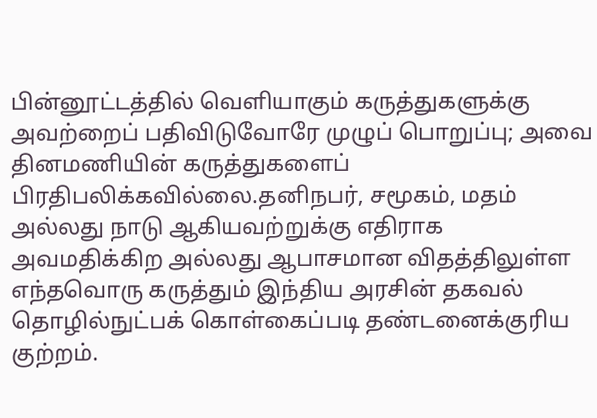பின்னூட்டத்தில் வெளியாகும் கருத்துகளுக்கு அவற்றைப் பதிவிடுவோரே முழுப் பொறுப்பு; அவை தினமணியின் கருத்துகளைப் பிரதிபலிக்கவில்லை.தனிநபர், சமூகம், மதம் அல்லது நாடு ஆகியவற்றுக்கு எதிராக அவமதிக்கிற அல்லது ஆபாசமான விதத்திலுள்ள எந்தவொரு கருத்தும் இந்திய அரசின் தகவல் தொழில்நுட்பக் கொள்கைப்படி தண்டனைக்குரிய குற்றம்.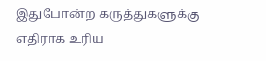இதுபோன்ற கருத்துகளுக்கு எதிராக உரிய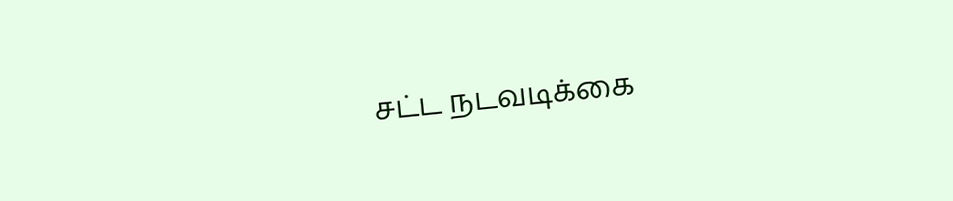சட்ட நடவடிக்கை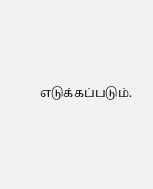எடுக்கப்படும்.